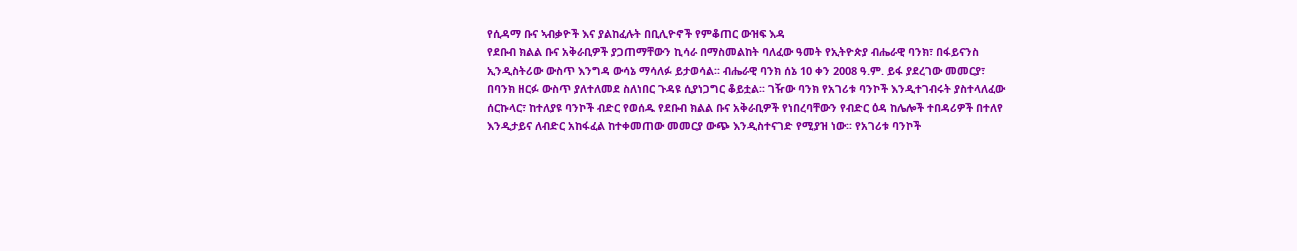የሲዳማ ቡና ኣብቃዮች እና ያልከፈሉት በቢሊዮኖች የምቆጠር ውዝፍ እዳ
የደቡብ ክልል ቡና አቅራቢዎች ያጋጠማቸውን ኪሳራ በማስመልከት ባለፈው ዓመት የኢትዮጵያ ብሔራዊ ባንክ፣ በፋይናንስ ኢንዲስትሪው ውስጥ እንግዳ ውሳኔ ማሳለፉ ይታወሳል፡፡ ብሔራዊ ባንክ ሰኔ 10 ቀን 2008 ዓ.ም. ይፋ ያደረገው መመርያ፣ በባንክ ዘርፉ ውስጥ ያለተለመደ ስለነበር ጉዳዩ ሲያነጋግር ቆይቷል፡፡ ገዥው ባንክ የአገሪቱ ባንኮች እንዲተገብሩት ያስተላለፈው ሰርኩላር፣ ከተለያዩ ባንኮች ብድር የወሰዱ የደቡብ ክልል ቡና አቅራቢዎች የነበረባቸውን የብድር ዕዳ ከሌሎች ተበዳሪዎች በተለየ እንዲታይና ለብድር አከፋፈል ከተቀመጠው መመርያ ውጭ እንዲስተናገድ የሚያዝ ነው፡፡ የአገሪቱ ባንኮች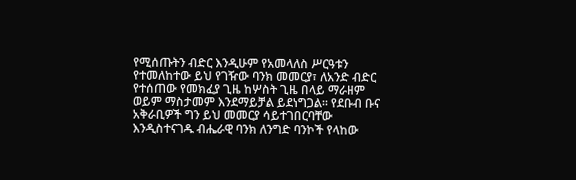የሚሰጡትን ብድር እንዲሁም የአመላለስ ሥርዓቱን የተመለከተው ይህ የገዥው ባንክ መመርያ፣ ለአንድ ብድር የተሰጠው የመክፈያ ጊዜ ከሦስት ጊዜ በላይ ማራዘም ወይም ማስታመም እንደማይቻል ይደነግጋል፡፡ የደቡብ ቡና አቅራቢዎች ግን ይህ መመርያ ሳይተገበርባቸው እንዲስተናገዱ ብሔራዊ ባንክ ለንግድ ባንኮች የላከው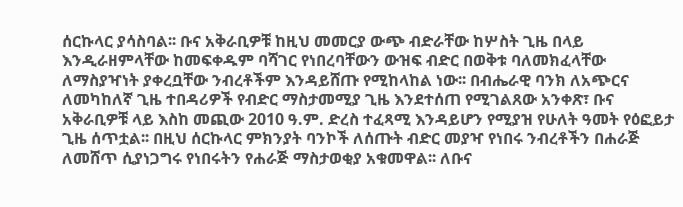ሰርኩላር ያሳስባል፡፡ ቡና አቅራቢዎቹ ከዚህ መመርያ ውጭ ብድራቸው ከሦስት ጊዜ በላይ እንዲራዘምላቸው ከመፍቀዱም ባሻገር የነበረባቸውን ውዝፍ ብድር በወቅቱ ባለመክፈላቸው ለማስያዣነት ያቀረቧቸው ንብረቶችም እንዳይሸጡ የሚከላከል ነው፡፡ በብሔራዊ ባንክ ለአጭርና ለመካከለኛ ጊዜ ተበዳሪዎች የብድር ማስታመሚያ ጊዜ እንደተሰጠ የሚገልጸው አንቀጽ፣ ቡና አቅራቢዎቹ ላይ እስከ መጪው 2010 ዓ.ም. ድረስ ተፈጻሚ እንዳይሆን የሚያዝ የሁለት ዓመት የዕፎይታ ጊዜ ሰጥቷል፡፡ በዚህ ሰርኩላር ምክንያት ባንኮች ለሰጡት ብድር መያዣ የነበሩ ንብረቶችን በሐራጅ ለመሸጥ ሲያነጋግሩ የነበሩትን የሐራጅ ማስታወቂያ አቁመዋል፡፡ ለቡና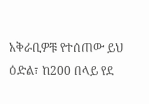አቅራቢዎቹ የተሰጠው ይህ ዕድል፣ ከ200 በላይ የደ